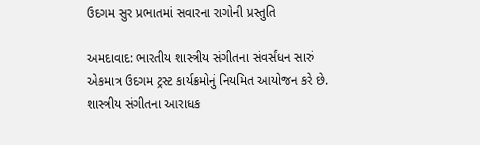ઉદગમ સુર પ્રભાતમાં સવારના રાગોની પ્રસ્તુતિ

અમદાવાદ: ભારતીય શાસ્ત્રીય સંગીતના સંવર્સંધન સારું એકમાત્ર ઉદગમ ટ્રસ્ટ કાર્યક્રમોનું નિયમિત આયોજન કરે છે. શાસ્ત્રીય સંગીતના આરાધક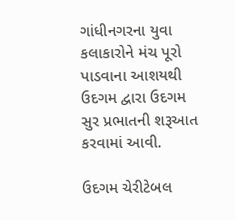ગાંધીનગરના યુવા કલાકારોને મંચ પૂરો પાડવાના આશયથી ઉદગમ દ્વારા ઉદગમ સુર પ્રભાતની શરૂઆત કરવામાં આવી.

ઉદગમ ચેરીટેબલ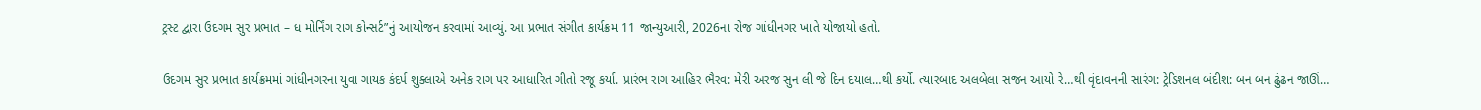ટ્રસ્ટ દ્વારા ઉદગમ સુર પ્રભાત – ધ મોર્નિંગ રાગ કોન્સર્ટ”નું આયોજન કરવામાં આવ્યું. આ પ્રભાત સંગીત કાર્યક્રમ 11 જાન્યુઆરી, 2026ના રોજ ગાંધીનગર ખાતે યોજાયો હતો.

ઉદગમ સુર પ્રભાત કાર્યક્રમમાં ગાંધીનગરના યુવા ગાયક કંદર્પ શુક્લાએ અનેક રાગ પર આધારિત ગીતો રજૂ કર્યા. પ્રારંભ રાગ આહિર ભૈરવ: મેરી અરજ સુન લી જે દિન દયાલ…થી કર્યો. ત્યારબાદ અલબેલા સજન આયો રે…થી વૃંદાવનની સારંગ: ટ્રેડિશનલ બંદીશ: બન બન ઢુંઢન જાઊં…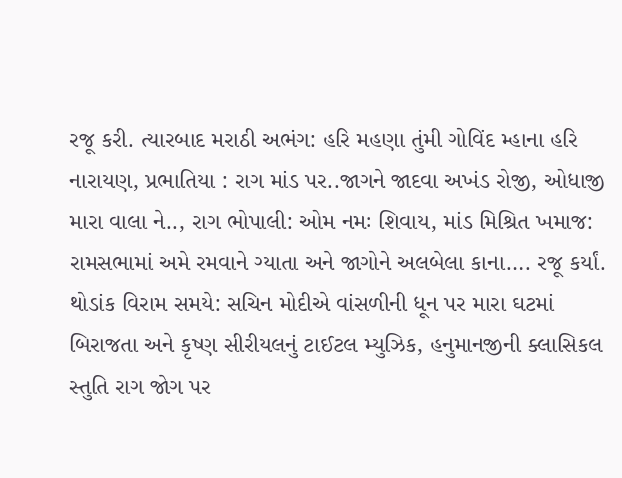રજૂ કરી. ત્યારબાદ મરાઠી અભંગ: હરિ મહણા તુંમી ગોવિંદ મ્હાના હરિ નારાયણ, પ્રભાતિયા : રાગ માંડ પર..જાગને જાદવા અખંડ રોજી, ઓધાજી મારા વાલા ને.., રાગ ભોપાલી: ઓમ નમઃ શિવાય, માંડ મિશ્રિત ખમાજ: રામસભામાં અમે રમવાને ગ્યાતા અને જાગોને અલબેલા કાના…. રજૂ કર્યાં. થોડાંક વિરામ સમયે: સચિન મોદીએ વાંસળીની ધૂન પર મારા ઘટમાં બિરાજતા અને કૃષ્ણ સીરીયલનું ટાઈટલ મ્યુઝિક, હનુમાનજીની ક્લાસિકલ સ્તુતિ રાગ જોગ પર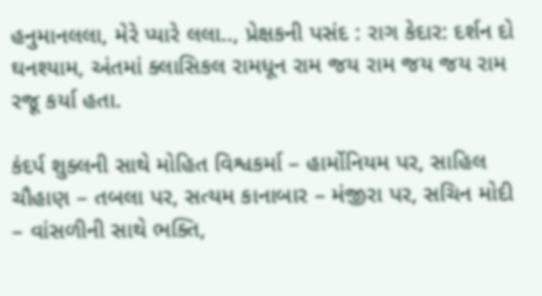હનુમાનલલા, મેરે પ્યારે લલા.., પ્રેક્ષકની પસંદ : રાગ કેદાર: દર્શન દો ઘનશ્યામ, અંતમાં ક્લાસિકલ રામધૂન રામ જય રામ જય જય રામ રજૂ કર્યા હતા.

કંદર્પ શુક્લની સાથે મોહિત વિશ્વકર્મા – હાર્મોનિયમ પર, સાહિલ ચૌહાણ – તબલા પર, સત્યમ કાનાબાર – મંજીરા પર, સચિન મોદી – વાંસળીની સાથે ભક્તિ,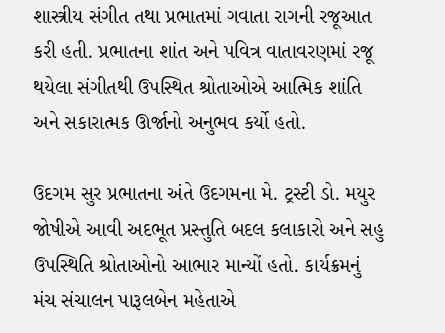શાસ્ત્રીય સંગીત તથા પ્રભાતમાં ગવાતા રાગની રજૂઆત કરી હતી. પ્રભાતના શાંત અને પવિત્ર વાતાવરણમાં રજૂ થયેલા સંગીતથી ઉપસ્થિત શ્રોતાઓએ આત્મિક શાંતિ અને સકારાત્મક ઊર્જાનો અનુભવ કર્યો હતો.

ઉદગમ સુર પ્રભાતના અંતે ઉદગમના મે. ટ્રસ્ટી ડો. મયુર જોષીએ આવી અદભૂત પ્રસ્તુતિ બદલ કલાકારો અને સહુ ઉપસ્થિતિ શ્રોતાઓનો આભાર માન્યોં હતો. કાર્યક્રમનું મંચ સંચાલન પારૂલબેન મહેતાએ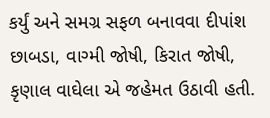કર્યું અને સમગ્ર સફળ બનાવવા દીપાંશ છાબડા, વાગ્મી જોષી, કિરાત જોષી, કૃણાલ વાઘેલા એ જહેમત ઉઠાવી હતી.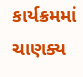કાર્યક્રમમાં ચાણક્ય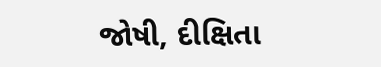જોષી, દીક્ષિતા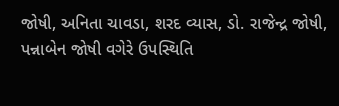જોષી, અનિતા ચાવડા, શરદ વ્યાસ, ડો. રાજેન્દ્ર જોષી, પન્નાબેન જોષી વગેરે ઉપસ્થિતિ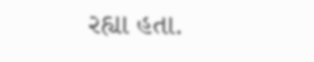રહ્યા હતા.